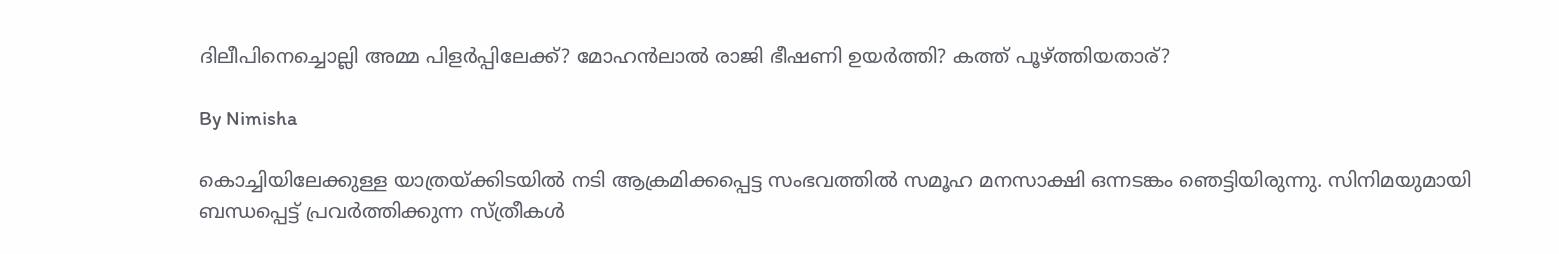ദിലീപിനെച്ചൊല്ലി അമ്മ പിളര്‍പ്പിലേക്ക്? മോഹന്‍ലാല്‍ രാജി ഭീഷണി ഉയര്‍ത്തി? കത്ത് പൂഴ്ത്തിയതാര്?

By Nimisha

കൊച്ചിയിലേക്കുള്ള യാത്രയ്ക്കിടയില്‍ നടി ആക്രമിക്കപ്പെട്ട സംഭവത്തില്‍ സമൂഹ മനസാക്ഷി ഒന്നടങ്കം ഞെട്ടിയിരുന്നു. സിനിമയുമായി ബന്ധപ്പെട്ട് പ്രവര്‍ത്തിക്കുന്ന സ്ത്രീകള്‍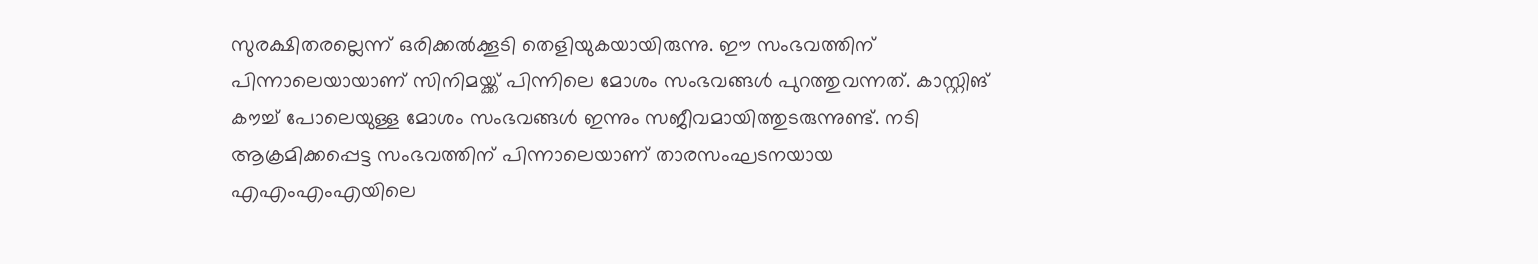സുരക്ഷിതരല്ലെന്ന് ഒരിക്കല്‍ക്കൂടി തെളിയുകയായിരുന്നു. ഈ സംഭവത്തിന് പിന്നാലെയായാണ് സിനിമയ്ക്ക് പിന്നിലെ മോശം സംഭവങ്ങള്‍ പുറത്തുവന്നത്. കാസ്റ്റിങ് കൗച്ച് പോലെയുള്ള മോശം സംഭവങ്ങള്‍ ഇന്നും സജീവമായിത്തുടരുന്നുണ്ട്. നടി ആക്രമിക്കപ്പെട്ട സംഭവത്തിന് പിന്നാലെയാണ് താരസംഘടനയായ എഎംഎംഎയിലെ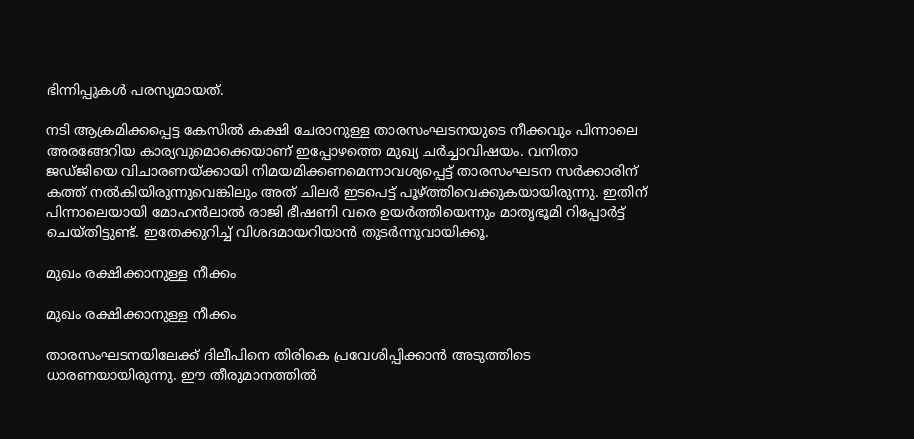ഭിന്നിപ്പുകള്‍ പരസ്യമായത്.

നടി ആക്രമിക്കപ്പെട്ട കേസില്‍ കക്ഷി ചേരാനുള്ള താരസംഘടനയുടെ നീക്കവും പിന്നാലെ അരങ്ങേറിയ കാര്യവുമൊക്കെയാണ് ഇപ്പോഴത്തെ മുഖ്യ ചര്‍ച്ചാവിഷയം. വനിതാ ജഡ്ജിയെ വിചാരണയ്ക്കായി നിമയമിക്കണമെന്നാവശ്യപ്പെട്ട് താരസംഘടന സര്‍ക്കാരിന് കത്ത് നല്‍കിയിരുന്നുവെങ്കിലും അത് ചിലര്‍ ഇടപെട്ട് പൂഴ്ത്തിവെക്കുകയായിരുന്നു. ഇതിന് പിന്നാലെയായി മോഹന്‍ലാല്‍ രാജി ഭീഷണി വരെ ഉയര്‍ത്തിയെന്നും മാതൃഭൂമി റിപ്പോര്‍ട്ട് ചെയ്തിട്ടുണ്ട്. ഇതേക്കുറിച്ച് വിശദമായറിയാന്‍ തുടര്‍ന്നുവായിക്കൂ.

മുഖം രക്ഷിക്കാനുള്ള നീക്കം

മുഖം രക്ഷിക്കാനുള്ള നീക്കം

താരസംഘടനയിലേക്ക് ദിലീപിനെ തിരികെ പ്രവേശിപ്പിക്കാന്‍ അടുത്തിടെ ധാരണയായിരുന്നു. ഈ തീരുമാനത്തില്‍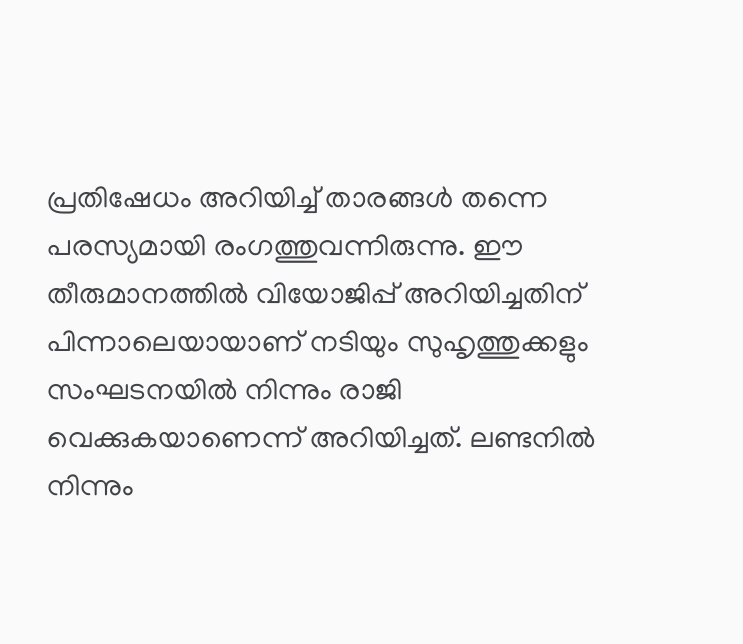പ്രതിഷേധം അറിയിച്ച് താരങ്ങള്‍ തന്നെ പരസ്യമായി രംഗത്തുവന്നിരുന്നു. ഈ തീരുമാനത്തില്‍ വിയോജിപ്പ് അറിയിച്ചതിന് പിന്നാലെയായാണ് നടിയും സുഹൃത്തുക്കളും സംഘടനയില്‍ നിന്നും രാജി വെക്കുകയാണെന്ന് അറിയിച്ചത്. ലണ്ടനില്‍ നിന്നും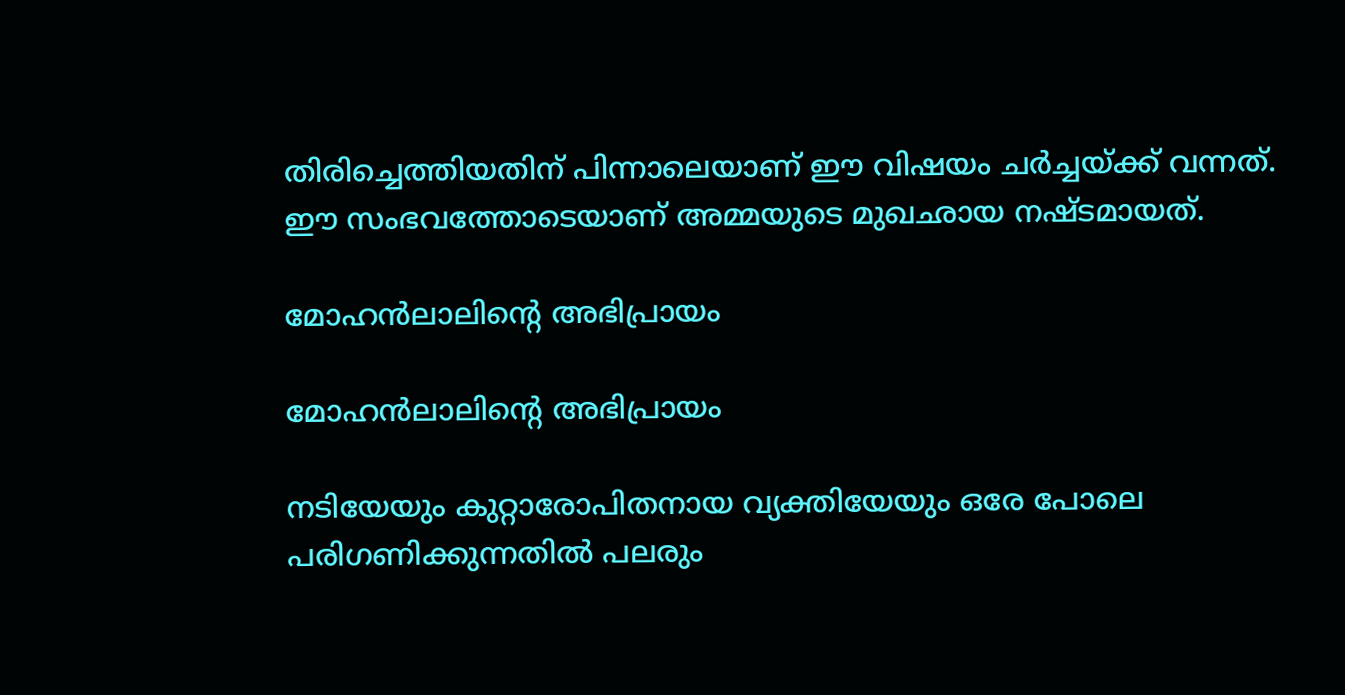തിരിച്ചെത്തിയതിന് പിന്നാലെയാണ് ഈ വിഷയം ചര്‍ച്ചയ്ക്ക് വന്നത്. ഈ സംഭവത്തോടെയാണ് അമ്മയുടെ മുഖഛായ നഷ്ടമായത്.

മോഹന്‍ലാലിന്റെ അഭിപ്രായം

മോഹന്‍ലാലിന്റെ അഭിപ്രായം

നടിയേയും കുറ്റാരോപിതനായ വ്യക്തിയേയും ഒരേ പോലെ പരിഗണിക്കുന്നതില്‍ പലരും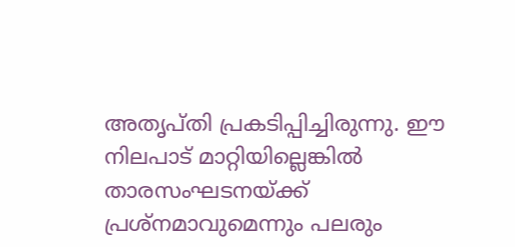അതൃപ്തി പ്രകടിപ്പിച്ചിരുന്നു. ഈ നിലപാട് മാറ്റിയില്ലെങ്കില്‍ താരസംഘടനയ്ക്ക് പ്രശ്‌നമാവുമെന്നും പലരും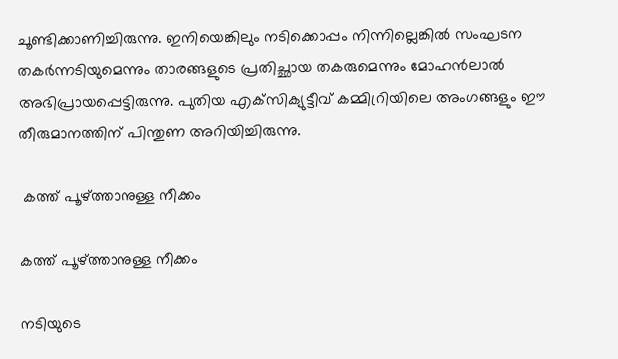ചൂണ്ടിക്കാണിച്ചിരുന്നു. ഇനിയെങ്കിലും നടിക്കൊപ്പം നിന്നില്ലെങ്കില്‍ സംഘടന തകര്‍ന്നടിയുമെന്നും താരങ്ങളുടെ പ്രതിച്ഛായ തകരുമെന്നും മോഹന്‍ലാല്‍ അഭിപ്രായപ്പെട്ടിരുന്നു. പുതിയ എക്‌സിക്യുട്ടീവ് കമ്മിറ്രിയിലെ അംഗങ്ങളും ഈ തീരുമാനത്തിന് പിന്തുണ അറിയിച്ചിരുന്നു.

 കത്ത് പൂഴ്ത്താനുള്ള നീക്കം

കത്ത് പൂഴ്ത്താനുള്ള നീക്കം

നടിയുടെ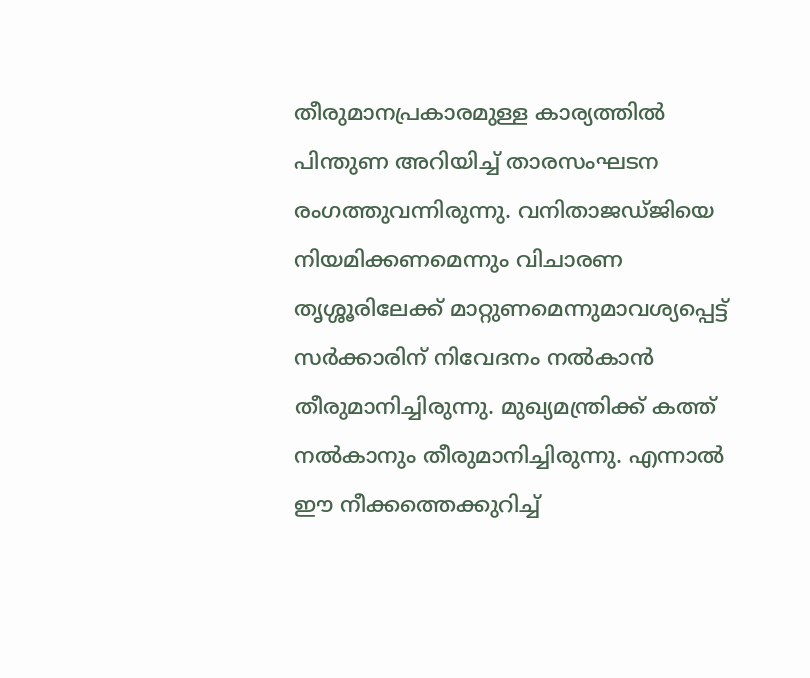തീരുമാനപ്രകാരമുള്ള കാര്യത്തില്‍ പിന്തുണ അറിയിച്ച് താരസംഘടന രംഗത്തുവന്നിരുന്നു. വനിതാജഡ്ജിയെ നിയമിക്കണമെന്നും വിചാരണ തൃശ്ശൂരിലേക്ക് മാറ്റുണമെന്നുമാവശ്യപ്പെട്ട് സര്‍ക്കാരിന് നിവേദനം നല്‍കാന്‍ തീരുമാനിച്ചിരുന്നു. മുഖ്യമന്ത്രിക്ക് കത്ത് നല്‍കാനും തീരുമാനിച്ചിരുന്നു. എന്നാല്‍ ഈ നീക്കത്തെക്കുറിച്ച്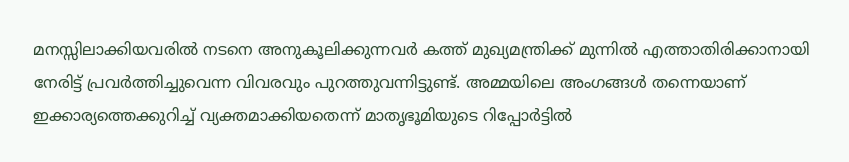മനസ്സിലാക്കിയവരില്‍ നടനെ അനുകൂലിക്കുന്നവര്‍ കത്ത് മുഖ്യമന്ത്രിക്ക് മുന്നില്‍ എത്താതിരിക്കാനായി നേരിട്ട് പ്രവര്‍ത്തിച്ചുവെന്ന വിവരവും പുറത്തുവന്നിട്ടുണ്ട്. അമ്മയിലെ അംഗങ്ങള്‍ തന്നെയാണ് ഇക്കാര്യത്തെക്കുറിച്ച് വ്യക്തമാക്കിയതെന്ന് മാതൃഭൂമിയുടെ റിപ്പോര്‍ട്ടില്‍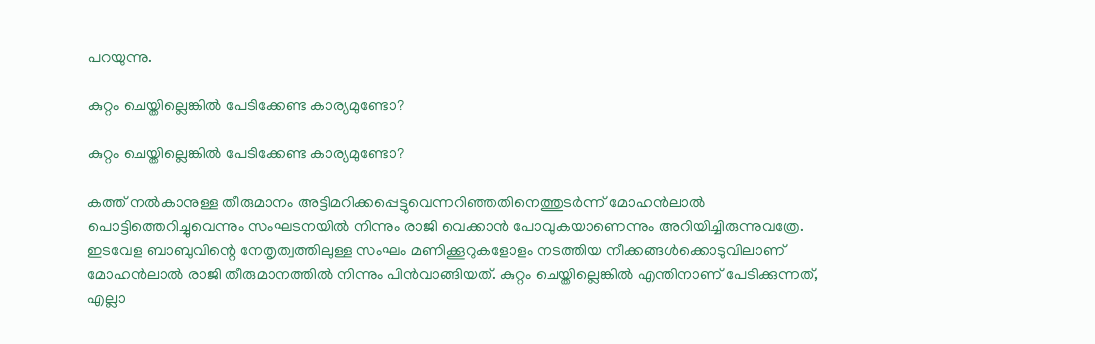പറയുന്നു.

കുറ്റം ചെയ്തില്ലെങ്കില്‍ പേടിക്കേണ്ട കാര്യമുണ്ടോ?

കുറ്റം ചെയ്തില്ലെങ്കില്‍ പേടിക്കേണ്ട കാര്യമുണ്ടോ?

കത്ത് നല്‍കാനുള്ള തീരുമാനം അട്ടിമറിക്കപ്പെട്ടുവെന്നറിഞ്ഞതിനെത്തുടര്‍ന്ന് മോഹന്‍ലാല്‍ പൊട്ടിത്തെറിച്ചുവെന്നും സംഘടനയില്‍ നിന്നും രാജി വെക്കാന്‍ പോവുകയാണെന്നും അറിയിച്ചിരുന്നുവത്രേ. ഇടവേള ബാബുവിന്റെ നേതൃത്വത്തിലുള്ള സംഘം മണിക്കൂറുകളോളം നടത്തിയ നീക്കങ്ങള്‍ക്കൊടുവിലാണ് മോഹന്‍ലാല്‍ രാജി തീരുമാനത്തില്‍ നിന്നും പിന്‍വാങ്ങിയത്. കുറ്റം ചെയ്തില്ലെങ്കില്‍ എന്തിനാണ് പേടിക്കുന്നത്, എല്ലാ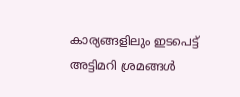കാര്യങ്ങളിലും ഇടപെട്ട് അട്ടിമറി ശ്രമങ്ങള്‍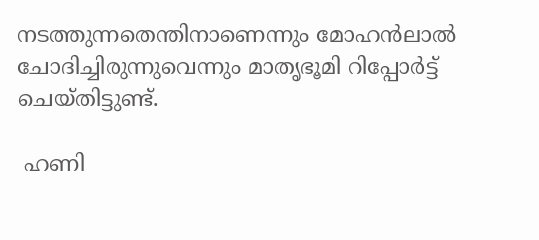നടത്തുന്നതെന്തിനാണെന്നും മോഹന്‍ലാല്‍ ചോദിച്ചിരുന്നുവെന്നും മാതൃഭൂമി റിപ്പോര്‍ട്ട് ചെയ്തിട്ടുണ്ട്.

 ഹണി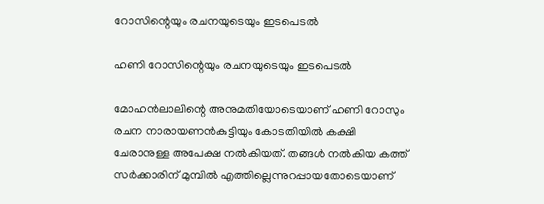റോസിന്റെയും രചനയുടെയും ഇടപെടല്‍

ഹണി റോസിന്റെയും രചനയുടെയും ഇടപെടല്‍

മോഹന്‍ലാലിന്റെ അനുമതിയോടെയാണ് ഹണി റോസും രചന നാരായണന്‍കുട്ടിയും കോടതിയില്‍ കക്ഷി ചേരാനുള്ള അപേക്ഷ നല്‍കിയത്. തങ്ങള്‍ നല്‍കിയ കത്ത് സര്‍ക്കാരിന് മുമ്പില്‍ എത്തില്ലെന്നുറപ്പായതോടെയാണ്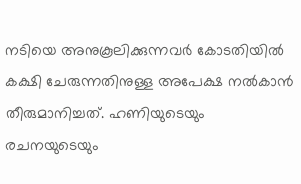നടിയെ അനുകൂലിക്കുന്നവര്‍ കോടതിയില്‍ കക്ഷി ചേരുന്നതിനുള്ള അപേക്ഷ നല്‍കാന്‍ തീരുമാനിച്ചത്. ഹണിയുടെയും രചനയുടെയും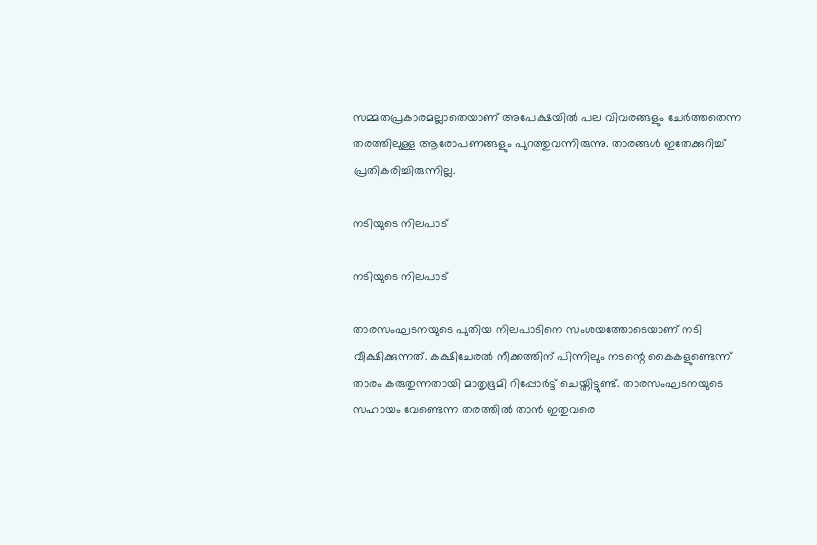സമ്മതപ്രകാരമല്ലാതെയാണ് അപേക്ഷയില്‍ പല വിവരങ്ങളും ചേര്‍ത്തതെന്ന തരത്തിലുള്ള ആരോപണങ്ങളും പുറത്തുവന്നിരുന്നു. താരങ്ങള്‍ ഇതേക്കുറിച്ച് പ്രതികരിച്ചിരുന്നില്ല.

നടിയുടെ നിലപാട്

നടിയുടെ നിലപാട്

താരസംഘടനയുടെ പുതിയ നിലപാടിനെ സംശയത്തോടെയാണ് നടി വീക്ഷിക്കുന്നത്. കക്ഷിചേരല്‍ നീക്കത്തിന് പിന്നിലും നടന്റെ കൈകളുണ്ടെന്ന് താരം കരുതുന്നതായി മാതൃഭൂമി റിപ്പോര്‍ട്ട് ചെയ്തിട്ടുണ്ട്. താരസംഘടനയുടെ സഹായം വേണ്ടെന്ന തരത്തില്‍ താന്‍ ഇതുവരെ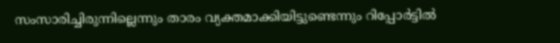സംസാരിച്ചിരുന്നില്ലെന്നും താരം വ്യക്തമാക്കിയിട്ടുണ്ടെന്നും റിപ്പോര്‍ട്ടില്‍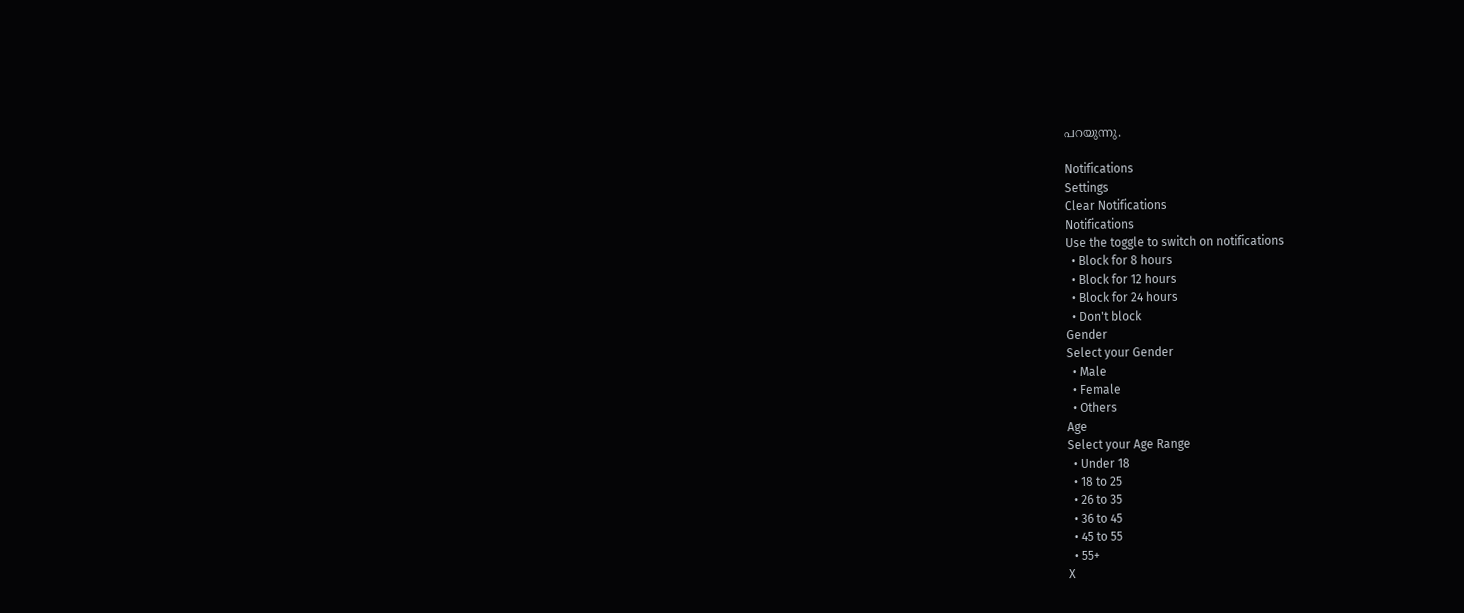പറയുന്നു.

Notifications
Settings
Clear Notifications
Notifications
Use the toggle to switch on notifications
  • Block for 8 hours
  • Block for 12 hours
  • Block for 24 hours
  • Don't block
Gender
Select your Gender
  • Male
  • Female
  • Others
Age
Select your Age Range
  • Under 18
  • 18 to 25
  • 26 to 35
  • 36 to 45
  • 45 to 55
  • 55+
X